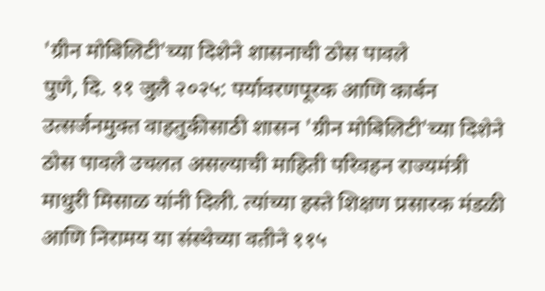'ग्रीन मोबिलिटी'च्या दिशेने शासनाची ठोस पावले
पुणे, दि. ११ जुलै २०२५: पर्यावरणपूरक आणि कार्बन उत्सर्जनमुक्त वाहतुकीसाठी शासन 'ग्रीन मोबिलिटी'च्या दिशेने ठोस पावले उचलत असल्याची माहिती परिवहन राज्यमंत्री माधुरी मिसाळ यांनी दिली. त्यांच्या हस्ते शिक्षण प्रसारक मंडळी आणि निरामय या संस्थेच्या वतीने ११५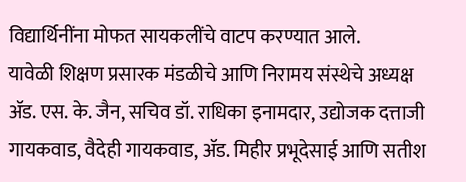विद्यार्थिनींना मोफत सायकलींचे वाटप करण्यात आले.
यावेळी शिक्षण प्रसारक मंडळीचे आणि निरामय संस्थेचे अध्यक्ष ॲड. एस. के. जैन, सचिव डॉ. राधिका इनामदार, उद्योजक दत्ताजी गायकवाड, वैदेही गायकवाड, ॲड. मिहीर प्रभूदेसाई आणि सतीश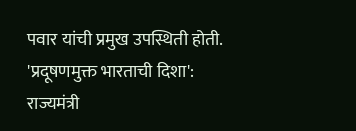पवार यांची प्रमुख उपस्थिती होती.
'प्रदूषणमुक्त भारताची दिशा':
राज्यमंत्री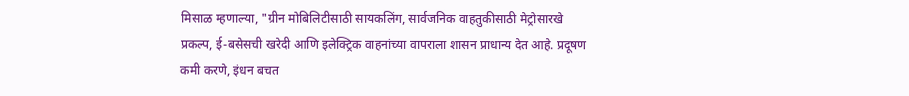मिसाळ म्हणाल्या, "ग्रीन मोबिलिटीसाठी सायकलिंग, सार्वजनिक वाहतुकीसाठी मेट्रोसारखे प्रकल्प, ई-बसेसची खरेदी आणि इलेक्ट्रिक वाहनांच्या वापराला शासन प्राधान्य देत आहे. प्रदूषण कमी करणे, इंधन बचत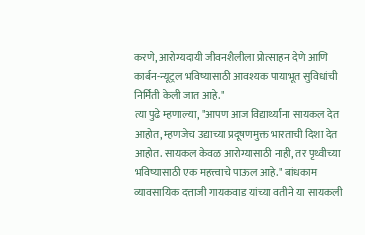करणे, आरोग्यदायी जीवनशैलीला प्रोत्साहन देणे आणि कार्बन-न्यूट्रल भविष्यासाठी आवश्यक पायाभूत सुविधांची निर्मिती केली जात आहे."
त्या पुढे म्हणाल्या, "आपण आज विद्यार्थ्यांना सायकल देत आहोत, म्हणजेच उद्याच्या प्रदूषणमुक्त भारताची दिशा देत आहोत. सायकल केवळ आरोग्यासाठी नाही, तर पृथ्वीच्या भविष्यासाठी एक महत्त्वाचे पाऊल आहे." बांधकाम व्यावसायिक दत्ताजी गायकवाड यांच्या वतीने या सायकली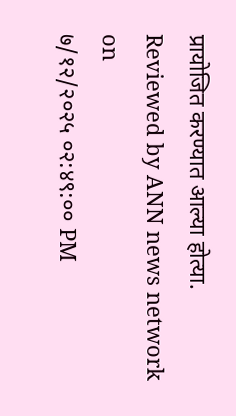प्रायोजित करण्यात आल्या होत्या.
Reviewed by ANN news network
on
७/१२/२०२५ ०२:४९:०० PM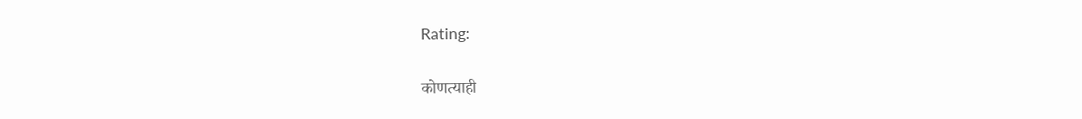Rating:

कोणत्याही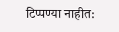टिप्पण्या नाहीत: